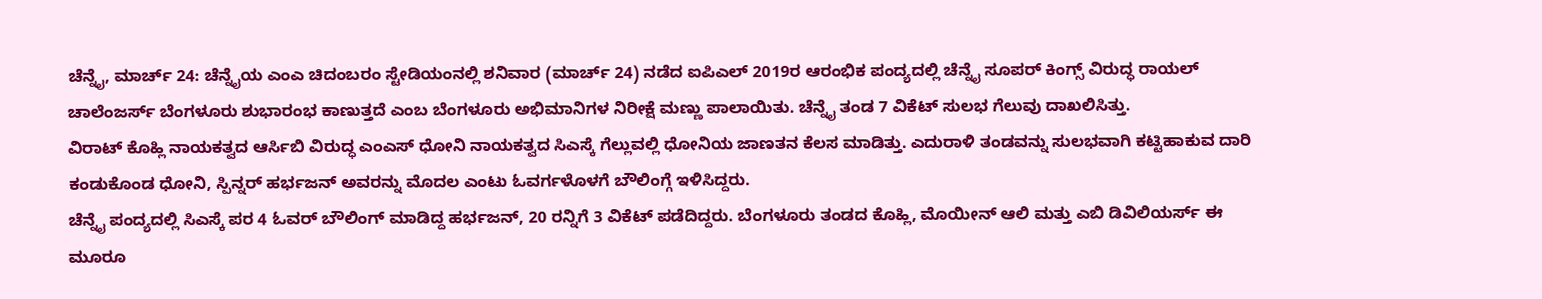ಚೆನ್ನೈ, ಮಾರ್ಚ್ 24: ಚೆನ್ನೈಯ ಎಂಎ ಚಿದಂಬರಂ ಸ್ಟೇಡಿಯಂನಲ್ಲಿ ಶನಿವಾರ (ಮಾರ್ಚ್ 24) ನಡೆದ ಐಪಿಎಲ್ 2019ರ ಆರಂಭಿಕ ಪಂದ್ಯದಲ್ಲಿ ಚೆನ್ನೈ ಸೂಪರ್ ಕಿಂಗ್ಸ್ ವಿರುದ್ಧ ರಾಯಲ್ ಚಾಲೆಂಜರ್ಸ್ ಬೆಂಗಳೂರು ಶುಭಾರಂಭ ಕಾಣುತ್ತದೆ ಎಂಬ ಬೆಂಗಳೂರು ಅಭಿಮಾನಿಗಳ ನಿರೀಕ್ಷೆ ಮಣ್ಣು ಪಾಲಾಯಿತು. ಚೆನ್ನೈ ತಂಡ 7 ವಿಕೆಟ್ ಸುಲಭ ಗೆಲುವು ದಾಖಲಿಸಿತ್ತು.
ವಿರಾಟ್ ಕೊಹ್ಲಿ ನಾಯಕತ್ವದ ಆರ್ಸಿಬಿ ವಿರುದ್ಧ ಎಂಎಸ್ ಧೋನಿ ನಾಯಕತ್ವದ ಸಿಎಸ್ಕೆ ಗೆಲ್ಲುವಲ್ಲಿ ಧೋನಿಯ ಜಾಣತನ ಕೆಲಸ ಮಾಡಿತ್ತು. ಎದುರಾಳಿ ತಂಡವನ್ನು ಸುಲಭವಾಗಿ ಕಟ್ಟಿಹಾಕುವ ದಾರಿ ಕಂಡುಕೊಂಡ ಧೋನಿ, ಸ್ಪಿನ್ನರ್ ಹರ್ಭಜನ್ ಅವರನ್ನು ಮೊದಲ ಎಂಟು ಓವರ್ಗಳೊಳಗೆ ಬೌಲಿಂಗ್ಗೆ ಇಳಿಸಿದ್ದರು.
ಚೆನ್ನೈ ಪಂದ್ಯದಲ್ಲಿ ಸಿಎಸ್ಕೆ ಪರ 4 ಓವರ್ ಬೌಲಿಂಗ್ ಮಾಡಿದ್ದ ಹರ್ಭಜನ್, 20 ರನ್ನಿಗೆ 3 ವಿಕೆಟ್ ಪಡೆದಿದ್ದರು. ಬೆಂಗಳೂರು ತಂಡದ ಕೊಹ್ಲಿ, ಮೊಯೀನ್ ಆಲಿ ಮತ್ತು ಎಬಿ ಡಿವಿಲಿಯರ್ಸ್ ಈ ಮೂರೂ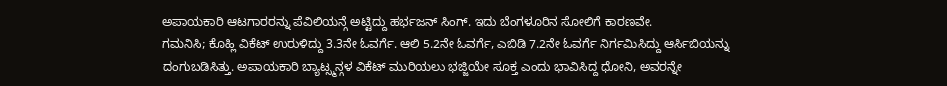ಅಪಾಯಕಾರಿ ಆಟಗಾರರನ್ನು ಪೆವಿಲಿಯನ್ಗೆ ಅಟ್ಟಿದ್ದು ಹರ್ಭಜನ್ ಸಿಂಗ್. ಇದು ಬೆಂಗಳೂರಿನ ಸೋಲಿಗೆ ಕಾರಣವೇ.
ಗಮನಿಸಿ; ಕೊಹ್ಲಿ ವಿಕೆಟ್ ಉರುಳಿದ್ದು 3.3ನೇ ಓವರ್ಗೆ. ಆಲಿ 5.2ನೇ ಓವರ್ಗೆ, ಎಬಿಡಿ 7.2ನೇ ಓವರ್ಗೆ ನಿರ್ಗಮಿಸಿದ್ದು ಆರ್ಸಿಬಿಯನ್ನು ದಂಗುಬಡಿಸಿತ್ತು. ಅಪಾಯಕಾರಿ ಬ್ಯಾಟ್ಸ್ಮನ್ಗಳ ವಿಕೆಟ್ ಮುರಿಯಲು ಭಜ್ಜಿಯೇ ಸೂಕ್ತ ಎಂದು ಭಾವಿಸಿದ್ದ ಧೋನಿ, ಅವರನ್ನೇ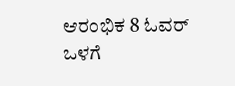ಆರಂಭಿಕ 8 ಓವರ್ ಒಳಗೆ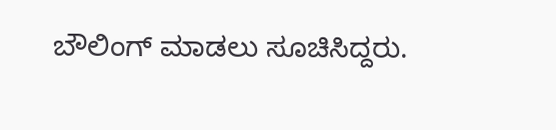ಬೌಲಿಂಗ್ ಮಾಡಲು ಸೂಚಿಸಿದ್ದರು.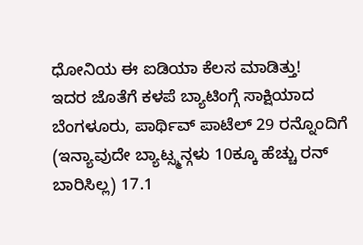ಧೋನಿಯ ಈ ಐಡಿಯಾ ಕೆಲಸ ಮಾಡಿತ್ತು!
ಇದರ ಜೊತೆಗೆ ಕಳಪೆ ಬ್ಯಾಟಿಂಗ್ಗೆ ಸಾಕ್ಷಿಯಾದ ಬೆಂಗಳೂರು, ಪಾರ್ಥಿವ್ ಪಾಟೆಲ್ 29 ರನ್ನೊಂದಿಗೆ (ಇನ್ಯಾವುದೇ ಬ್ಯಾಟ್ಸ್ಮನ್ಗಳು 10ಕ್ಕೂ ಹೆಚ್ಚು ರನ್ ಬಾರಿಸಿಲ್ಲ) 17.1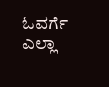ಓವರ್ಗೆ ಎಲ್ಲಾ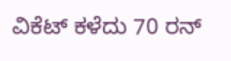ವಿಕೆಟ್ ಕಳೆದು 70 ರನ್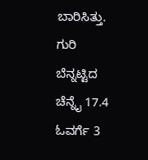ಬಾರಿಸಿತ್ತು. ಗುರಿ ಬೆನ್ನಟ್ಟಿದ ಚೆನ್ನೈ 17.4 ಓವರ್ಗೆ 3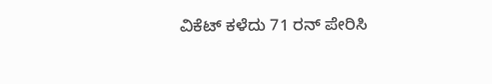ವಿಕೆಟ್ ಕಳೆದು 71 ರನ್ ಪೇರಿಸಿ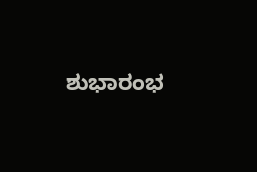ಶುಭಾರಂಭ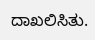ದಾಖಲಿಸಿತು.